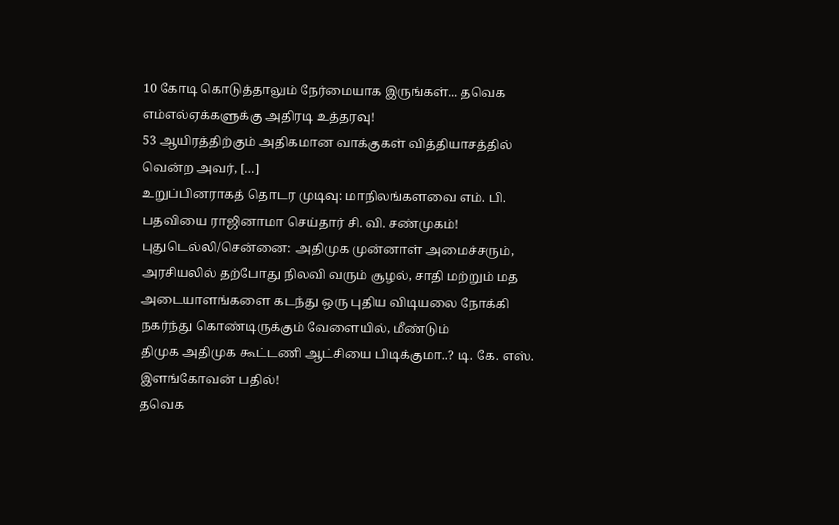10 கோடி கொடுத்தாலும் நேர்மையாக இருங்கள்... தவெக எம்எல்ஏக்களுக்கு அதிரடி உத்தரவு!
53 ஆயிரத்திற்கும் அதிகமான வாக்குகள் வித்தியாசத்தில் வென்ற அவர், […]
உறுப்பினராகத் தொடர முடிவு: மாநிலங்களவை எம். பி. பதவியை ராஜினாமா செய்தார் சி. வி. சண்முகம்! புதுடெல்லி/சென்னை: அதிமுக முன்னாள் அமைச்சரும்,
அரசியலில் தற்போது நிலவி வரும் சூழல், சாதி மற்றும் மத அடையாளங்களை கடந்து ஒரு புதிய விடியலை நோக்கி நகர்ந்து கொண்டிருக்கும் வேளையில், மீண்டும்
திமுக அதிமுக கூட்டணி ஆட்சியை பிடிக்குமா..? டி. கே. எஸ். இளங்கோவன் பதில்!
தவெக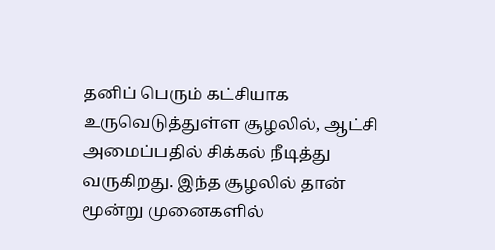தனிப் பெரும் கட்சியாக உருவெடுத்துள்ள சூழலில், ஆட்சி அமைப்பதில் சிக்கல் நீடித்து வருகிறது. இந்த சூழலில் தான் மூன்று முனைகளில்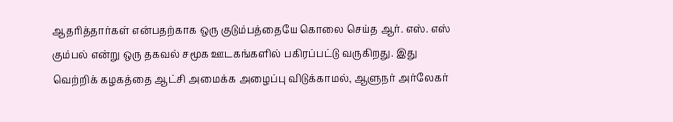ஆதரித்தார்கள் என்பதற்காக ஒரு குடும்பத்தையே கொலை செய்த ஆர். எஸ். எஸ் கும்பல் என்று ஒரு தகவல் சமூக ஊடகங்களில் பகிரப்பட்டு வருகிறது. இது
வெற்றிக் கழகத்தை ஆட்சி அமைக்க அழைப்பு விடுக்காமல், ஆளுநர் அர்லேகர்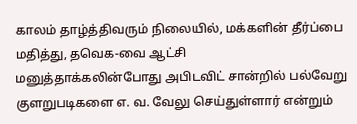காலம் தாழ்த்திவரும் நிலையில், மக்களின் தீர்ப்பை மதித்து, தவெக-வை ஆட்சி
மனுத்தாக்கலின்போது அபிடவிட் சான்றில் பல்வேறு குளறுபடிகளை எ. வ. வேலு செய்துள்ளார் என்றும்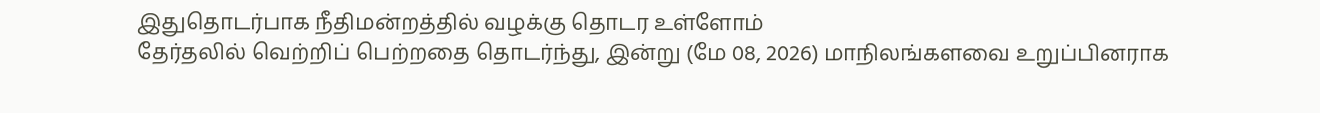இதுதொடர்பாக நீதிமன்றத்தில் வழக்கு தொடர உள்ளோம்
தேர்தலில் வெற்றிப் பெற்றதை தொடர்ந்து, இன்று (மே 08, 2026) மாநிலங்களவை உறுப்பினராக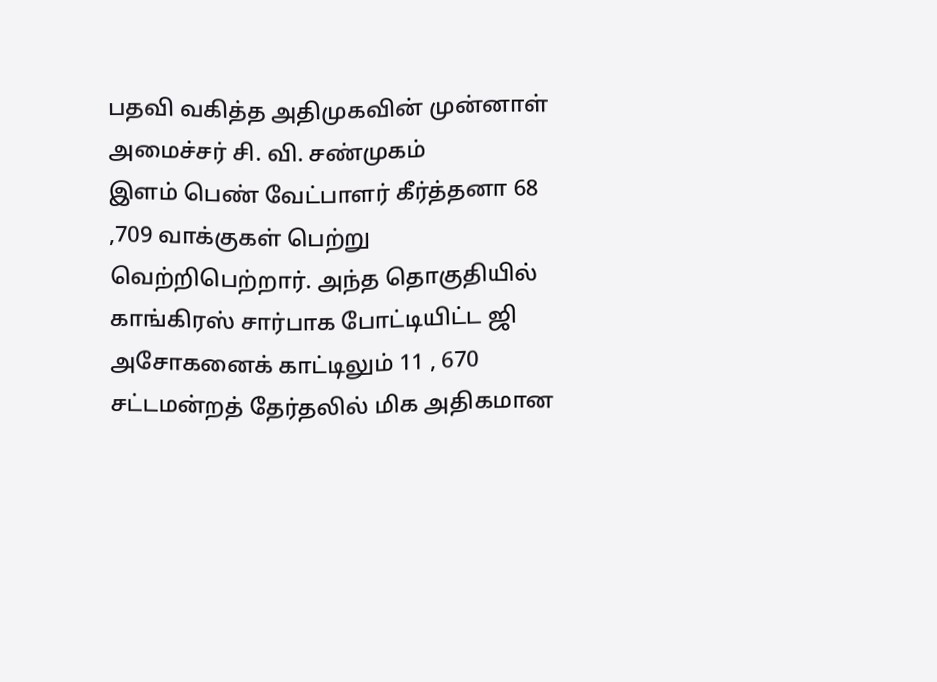பதவி வகித்த அதிமுகவின் முன்னாள் அமைச்சர் சி. வி. சண்முகம்
இளம் பெண் வேட்பாளர் கீர்த்தனா 68 ,709 வாக்குகள் பெற்று வெற்றிபெற்றார். அந்த தொகுதியில் காங்கிரஸ் சார்பாக போட்டியிட்ட ஜி அசோகனைக் காட்டிலும் 11 , 670
சட்டமன்றத் தேர்தலில் மிக அதிகமான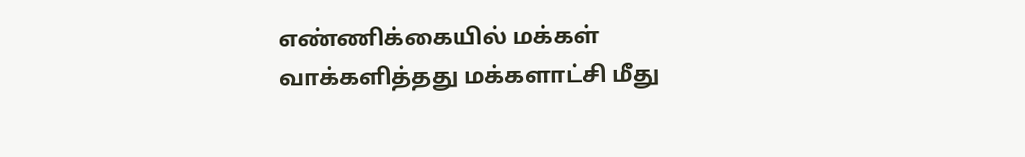எண்ணிக்கையில் மக்கள் வாக்களித்தது மக்களாட்சி மீது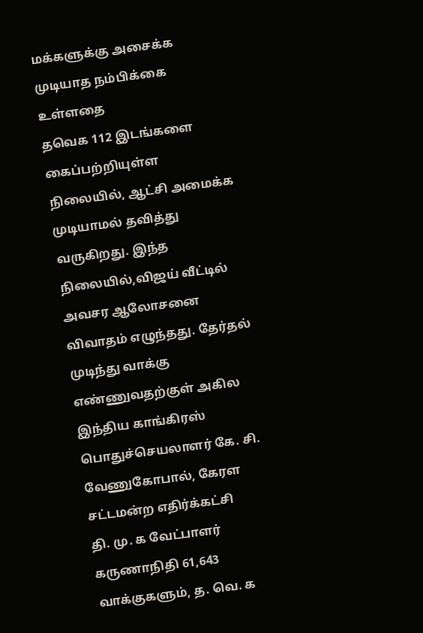மக்களுக்கு அசைக்க முடியாத நம்பிக்கை உள்ளதை
தவெக 112 இடங்களை கைப்பற்றியுள்ள நிலையில், ஆட்சி அமைக்க முடியாமல் தவித்து வருகிறது. இந்த நிலையில்,விஜய் வீட்டில் அவசர ஆலோசனை
விவாதம் எழுந்தது. தேர்தல் முடிந்து வாக்கு எண்ணுவதற்குள் அகில இந்திய காங்கிரஸ் பொதுச்செயலாளர் கே. சி. வேணுகோபால், கேரள சட்டமன்ற எதிர்க்கட்சி
தி. மு. க வேட்பாளர் கருணாநிதி 61,643 வாக்குகளும், த. வெ. க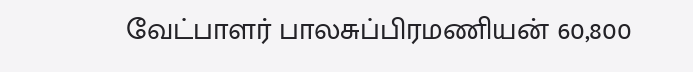வேட்பாளர் பாலசுப்பிரமணியன் 60,800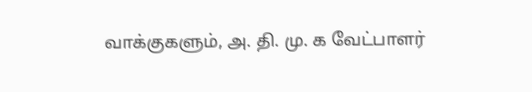வாக்குகளும், அ. தி. மு. க வேட்பாளர்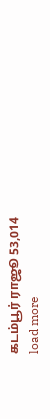கடம்பூர் ராஜூ 53,014
load more